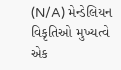(N/A) મેન્ડેલિયન વિકૃતિઓ મુખ્યત્વે એક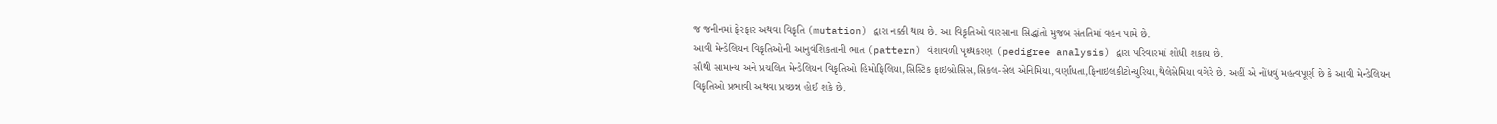જ જનીનમાં ફેરફાર અથવા વિકૃતિ (mutation) દ્વારા નક્કી થાય છે. આ વિકૃતિઓ વારસાના સિદ્ધાંતો મુજબ સંતતિમાં વહન પામે છે.
આવી મેન્ડેલિયન વિકૃતિઓની આનુવંશિકતાની ભાત (pattern) વંશાવળી પૃથ્થકરણ (pedigree analysis) દ્વારા પરિવારમાં શોધી શકાય છે.
સૌથી સામાન્ય અને પ્રચલિત મેન્ડેલિયન વિકૃતિઓ હિમોફિલિયા,સિસ્ટિક ફાઇબ્રોસિસ,સિકલ-સેલ એનિમિયા,વર્ણાંધતા,ફિનાઇલકીટોન્યુરિયા,થેલેસેમિયા વગેરે છે. અહીં એ નોંધવું મહત્વપૂર્ણ છે કે આવી મેન્ડેલિયન વિકૃતિઓ પ્રભાવી અથવા પ્રચ્છન્ન હોઈ શકે છે.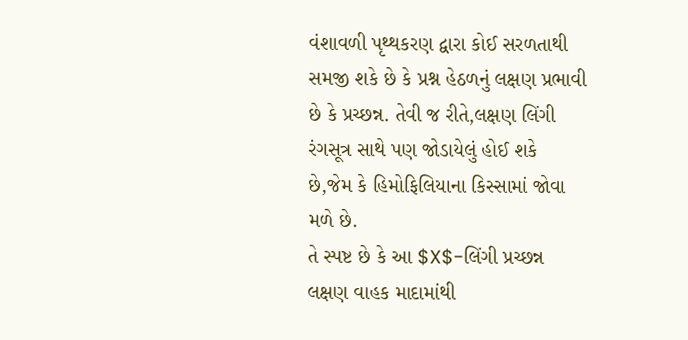વંશાવળી પૃથ્થકરણ દ્વારા કોઈ સરળતાથી સમજી શકે છે કે પ્રશ્ન હેઠળનું લક્ષણ પ્રભાવી છે કે પ્રચ્છન્ન. તેવી જ રીતે,લક્ષણ લિંગી રંગસૂત્ર સાથે પણ જોડાયેલું હોઈ શકે છે,જેમ કે હિમોફિલિયાના કિસ્સામાં જોવા મળે છે.
તે સ્પષ્ટ છે કે આ $X$-લિંગી પ્રચ્છન્ન લક્ષણ વાહક માદામાંથી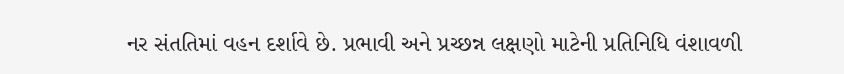નર સંતતિમાં વહન દર્શાવે છે. પ્રભાવી અને પ્રચ્છન્ન લક્ષણો માટેની પ્રતિનિધિ વંશાવળી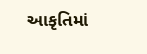આકૃતિમાં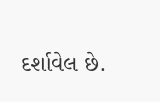દર્શાવેલ છે.